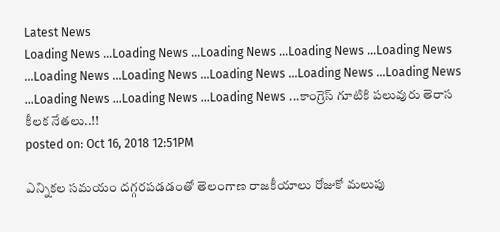Latest News
Loading News ...Loading News ...Loading News ...Loading News ...Loading News ...Loading News ...Loading News ...Loading News ...Loading News ...Loading News ...Loading News ...Loading News ...Loading News ...కాంగ్రెస్ గూటికి పలువురు తెరాస కీలక నేతలు..!!
posted on: Oct 16, 2018 12:51PM

ఎన్నికల సమయం దగ్గరపడడంతో తెలంగాణ రాజకీయాలు రోజుకో మలుపు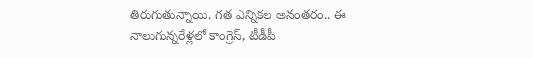తిరుగుతున్నాయి. గత ఎన్నికల అనంతరం.. ఈ నాలుగున్నరేళ్లలో కాంగ్రెస్, టీడీపీ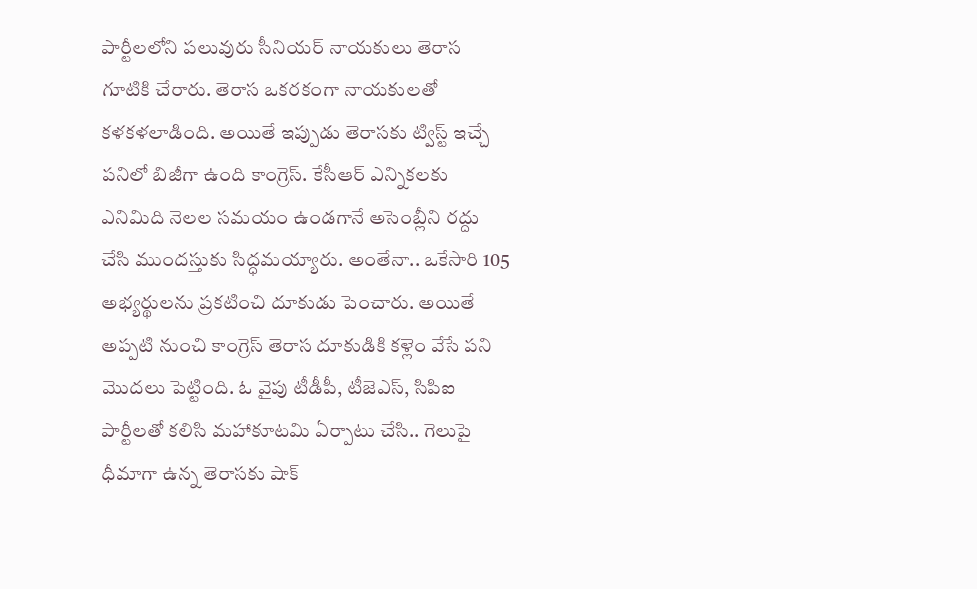పార్టీలలోని పలువురు సీనియర్ నాయకులు తెరాస గూటికి చేరారు. తెరాస ఒకరకంగా నాయకులతో కళకళలాడింది. అయితే ఇప్పుడు తెరాసకు ట్విస్ట్ ఇచ్చే పనిలో బిజీగా ఉంది కాంగ్రెస్. కేసీఆర్ ఎన్నికలకు ఎనిమిది నెలల సమయం ఉండగానే అసెంబ్లీని రద్దు చేసి ముందస్తుకు సిద్ధమయ్యారు. అంతేనా.. ఒకేసారి 105 అభ్యర్థులను ప్రకటించి దూకుడు పెంచారు. అయితే అప్పటి నుంచి కాంగ్రెస్ తెరాస దూకుడికి కళ్లెం వేసే పని మొదలు పెట్టింది. ఓ వైపు టీడీపీ, టీజెఎస్, సిపిఐ పార్టీలతో కలిసి మహాకూటమి ఏర్పాటు చేసి.. గెలుపై ధీమాగా ఉన్న తెరాసకు షాక్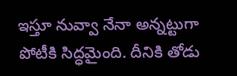ఇస్తూ నువ్వా నేనా అన్నట్టుగా పోటీకి సిద్ధమైంది. దీనికి తోడు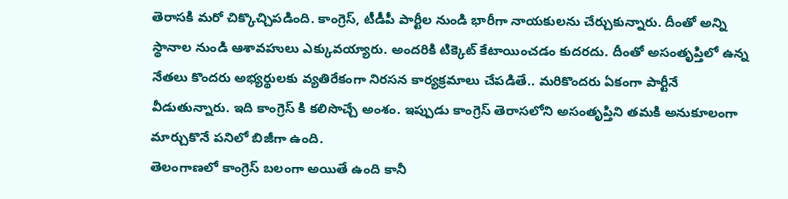తెరాసకి మరో చిక్కొచ్చిపడింది. కాంగ్రెస్, టీడీపీ పార్టీల నుండి భారీగా నాయకులను చేర్చుకున్నారు. దీంతో అన్ని స్థానాల నుండి ఆశావహులు ఎక్కువయ్యారు. అందరికి టిక్కెట్ కేటాయించడం కుదరదు. దీంతో అసంతృప్తిలో ఉన్న నేతలు కొందరు అభ్యర్థులకు వ్యతిరేకంగా నిరసన కార్యక్రమాలు చేపడితే.. మరికొందరు ఏకంగా పార్టీనే వీడుతున్నారు. ఇది కాంగ్రెస్ కి కలిసొచ్చే అంశం. ఇప్పుడు కాంగ్రెస్ తెరాసలోని అసంతృప్తిని తమకి అనుకూలంగా మార్చుకొనే పనిలో బిజీగా ఉంది.
తెలంగాణలో కాంగ్రెస్ బలంగా అయితే ఉంది కానీ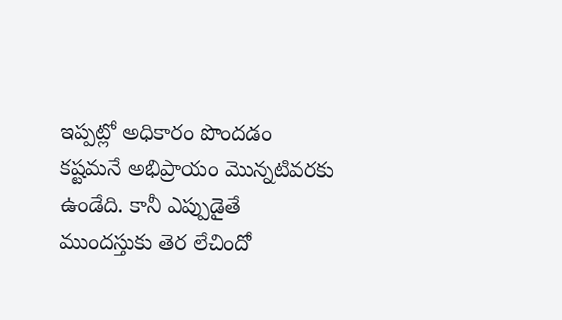ఇప్పట్లో అధికారం పొందడం కష్టమనే అభిప్రాయం మొన్నటివరకు ఉండేది. కానీ ఎప్పుడైతే ముందస్తుకు తెర లేచిందో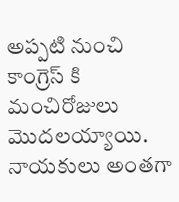అప్పటి నుంచి కాంగ్రెస్ కి మంచిరోజులు మొదలయ్యాయి. నాయకులు అంతగా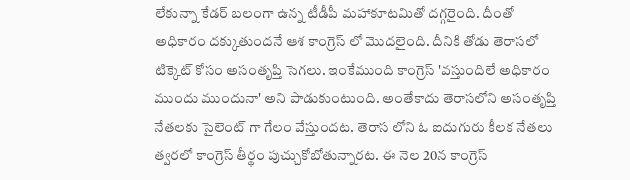లేకున్నా కేడర్ బలంగా ఉన్న టీడీపీ మహాకూటమితో దగ్గరైంది. దీంతో అధికారం దక్కుతుందనే ఆశ కాంగ్రెస్ లో మొదలైంది. దీనికి తోడు తెరాసలో టిక్కెట్ కోసం అసంతృప్తి సెగలు. ఇంకేముంది కాంగ్రెస్ 'వస్తుందిలే అధికారం ముందు ముందునా' అని పాడుకుంటుంది. అంతేకాదు తెరాసలోని అసంతృప్తి నేతలకు సైలెంట్ గా గేలం వేస్తుందట. తెరాస లోని ఓ ఐదుగురు కీలక నేతలు త్వరలో కాంగ్రెస్ తీర్థం పుచ్చుకోబోతున్నారట. ఈ నెల 20న కాంగ్రెస్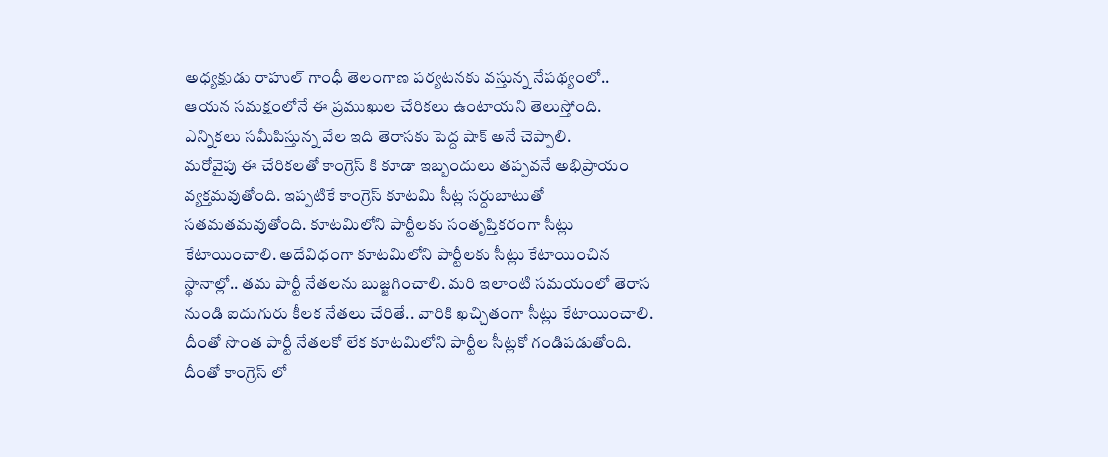అధ్యక్షుడు రాహుల్ గాంధీ తెలంగాణ పర్యటనకు వస్తున్న నేపథ్యంలో.. ఆయన సమక్షంలోనే ఈ ప్రముఖుల చేరికలు ఉంటాయని తెలుస్తోంది. ఎన్నికలు సమీపిస్తున్న వేల ఇది తెరాసకు పెద్ద షాక్ అనే చెప్పాలి.
మరోవైపు ఈ చేరికలతో కాంగ్రెస్ కి కూడా ఇబ్బందులు తప్పవనే అభిప్రాయం వ్యక్తమవుతోంది. ఇప్పటికే కాంగ్రెస్ కూటమి సీట్ల సర్దుబాటుతో సతమతమవుతోంది. కూటమిలోని పార్టీలకు సంతృప్తికరంగా సీట్లు కేటాయించాలి. అదేవిధంగా కూటమిలోని పార్టీలకు సీట్లు కేటాయించిన స్థానాల్లో.. తమ పార్టీ నేతలను బుజ్జగించాలి. మరి ఇలాంటి సమయంలో తెరాస నుండి ఐదుగురు కీలక నేతలు చేరితే.. వారికి ఖచ్చితంగా సీట్లు కేటాయించాలి. దీంతో సొంత పార్టీ నేతలకో లేక కూటమిలోని పార్టీల సీట్లకో గండిపడుతోంది. దీంతో కాంగ్రెస్ లో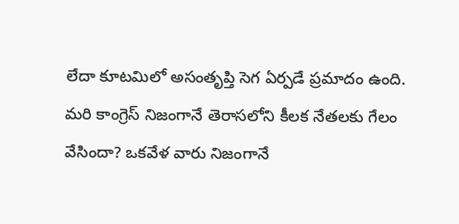లేదా కూటమిలో అసంతృప్తి సెగ ఏర్పడే ప్రమాదం ఉంది. మరి కాంగ్రెస్ నిజంగానే తెరాసలోని కీలక నేతలకు గేలం వేసిందా? ఒకవేళ వారు నిజంగానే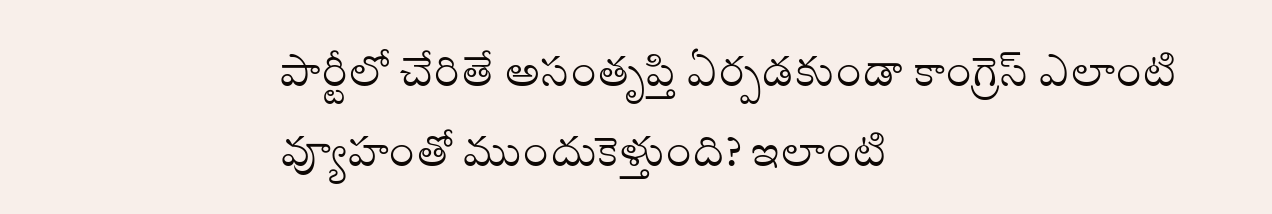పార్టీలో చేరితే అసంతృప్తి ఏర్పడకుండా కాంగ్రెస్ ఎలాంటి వ్యూహంతో ముందుకెళ్తుంది? ఇలాంటి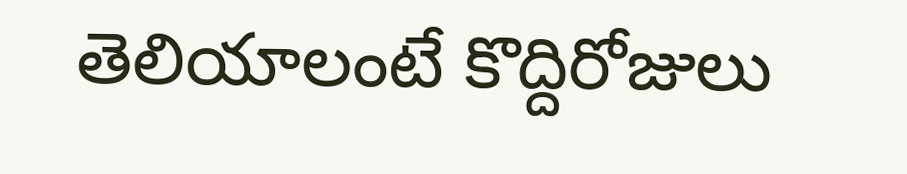తెలియాలంటే కొద్దిరోజులు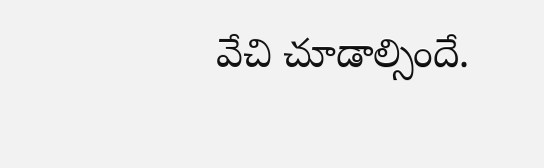వేచి చూడాల్సిందే.